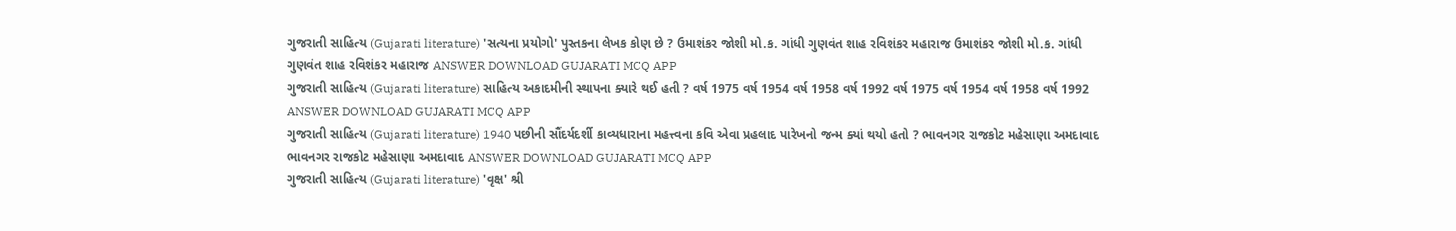ગુજરાતી સાહિત્ય (Gujarati literature) 'સત્યના પ્રયોગો' પુસ્તકના લેખક કોણ છે ? ઉમાશંકર જોશી મો.ક. ગાંધી ગુણવંત શાહ રવિશંકર મહારાજ ઉમાશંકર જોશી મો.ક. ગાંધી ગુણવંત શાહ રવિશંકર મહારાજ ANSWER DOWNLOAD GUJARATI MCQ APP
ગુજરાતી સાહિત્ય (Gujarati literature) સાહિત્ય અકાદમીની સ્થાપના ક્યારે થઈ હતી ? વર્ષ 1975 વર્ષ 1954 વર્ષ 1958 વર્ષ 1992 વર્ષ 1975 વર્ષ 1954 વર્ષ 1958 વર્ષ 1992 ANSWER DOWNLOAD GUJARATI MCQ APP
ગુજરાતી સાહિત્ય (Gujarati literature) 1940 પછીની સૌંદર્યદર્શી કાવ્યધારાના મહત્ત્વના કવિ એવા પ્રહલાદ પારેખનો જન્મ ક્યાં થયો હતો ? ભાવનગર રાજકોટ મહેસાણા અમદાવાદ ભાવનગર રાજકોટ મહેસાણા અમદાવાદ ANSWER DOWNLOAD GUJARATI MCQ APP
ગુજરાતી સાહિત્ય (Gujarati literature) 'વૃક્ષ' શ્રી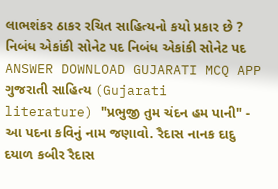લાભશંકર ઠાકર રચિત સાહિત્યનો કયો પ્રકાર છે ? નિબંધ એકાંકી સોનેટ પદ નિબંધ એકાંકી સોનેટ પદ ANSWER DOWNLOAD GUJARATI MCQ APP
ગુજરાતી સાહિત્ય (Gujarati literature) "પ્રભુજી તુમ ચંદન હમ પાની" - આ પદના કવિનું નામ જણાવો. રૈદાસ નાનક દાદુ દયાળ કબીર રૈદાસ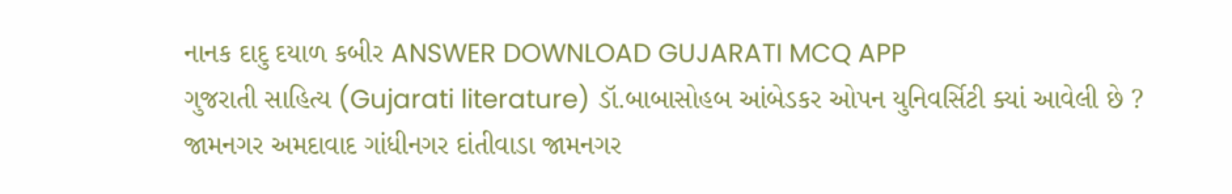નાનક દાદુ દયાળ કબીર ANSWER DOWNLOAD GUJARATI MCQ APP
ગુજરાતી સાહિત્ય (Gujarati literature) ડૉ.બાબાસોહબ આંબેડકર ઓપન યુનિવર્સિટી ક્યાં આવેલી છે ? જામનગર અમદાવાદ ગાંધીનગર દાંતીવાડા જામનગર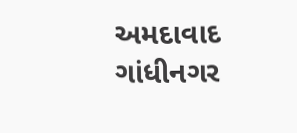અમદાવાદ ગાંધીનગર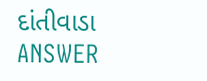દાંતીવાડા ANSWER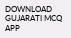DOWNLOAD GUJARATI MCQ APP